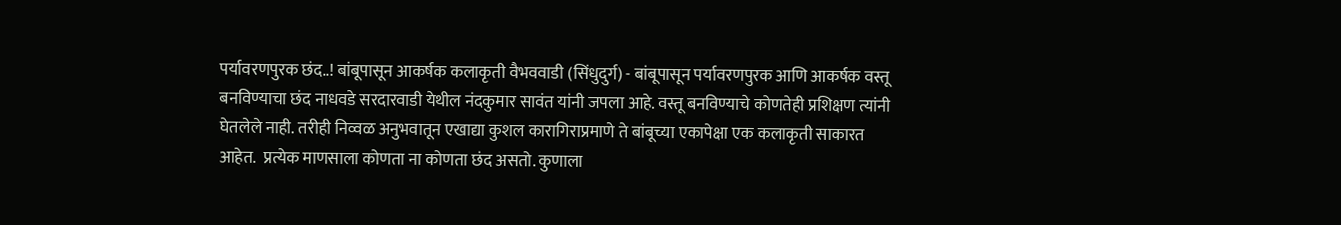पर्यावरणपुरक छंद..! बांबूपासून आकर्षक कलाकृती वैभववाडी (सिंधुदुर्ग) - बांबूपासून पर्यावरणपुरक आणि आकर्षक वस्तू बनविण्याचा छंद नाधवडे सरदारवाडी येथील नंदकुमार सावंत यांनी जपला आहे. वस्तू बनविण्याचे कोणतेही प्रशिक्षण त्यांनी घेतलेले नाही. तरीही निव्वळ अनुभवातून एखाद्या कुशल कारागिराप्रमाणे ते बांबूच्या एकापेक्षा एक कलाकृती साकारत आहेत.  प्रत्येक माणसाला कोणता ना कोणता छंद असतो. कुणाला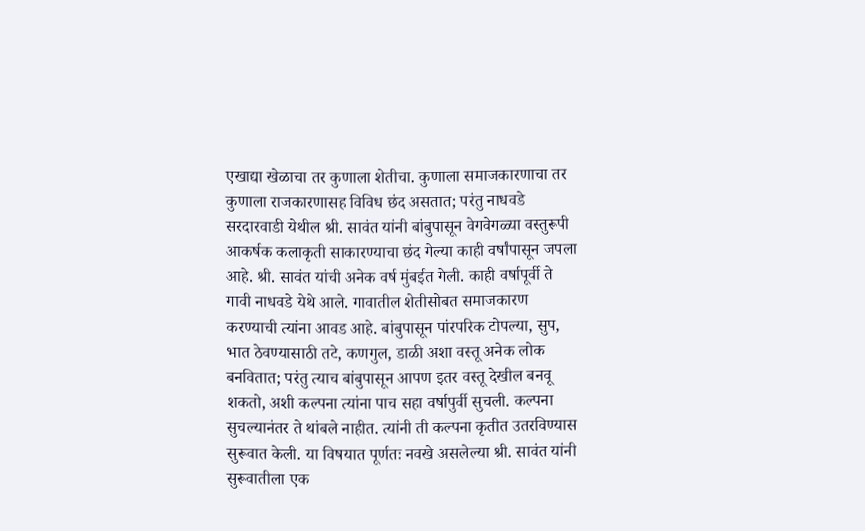एखाद्या खेळाचा तर कुणाला शेतीचा. कुणाला समाजकारणाचा तर कुणाला राजकारणासह विविध छंद असतात; परंतु नाधवडे सरदारवाडी येथील श्री. सावंत यांनी बांबुपासून वेगवेगळ्या वस्तुरूपी आकर्षक कलाकृती साकारण्याचा छंद गेल्या काही वर्षांपासून जपला आहे. श्री. सावंत यांची अनेक वर्ष मुंबईत गेली. काही वर्षापूर्वी ते गावी नाधवडे येथे आले. गावातील शेतीसोबत समाजकारण करण्याची त्यांना आवड आहे. बांबुपासून पांरपरिक टोपल्या, सुप, भात ठेवण्यासाठी तटे, कणगुल, डाळी अशा वस्तू अनेक लोक बनवितात; परंतु त्याच बांबुपासून आपण इतर वस्तू देखील बनवू शकतो, अशी कल्पना त्यांना पाच सहा वर्षापुर्वी सुचली. कल्पना सुचल्यानंतर ते थांबले नाहीत. त्यांनी ती कल्पना कृतीत उतरविण्यास सुरूवात केली. या विषयात पूर्णतः नवखे असलेल्या श्री. सावंत यांनी सुरूवातीला एक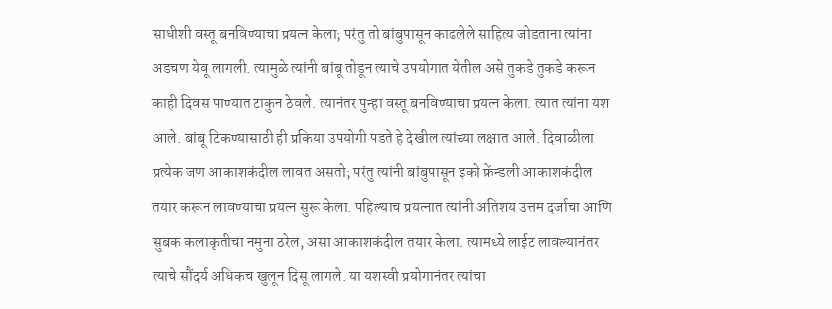साधीशी वस्तू बनविण्याचा प्रयत्न केला; परंतु तो बांबुपासून काढलेले साहित्य जोडताना त्यांना अडचण येवू लागली. त्यामुळे त्यांनी बांबू तोडून त्याचे उपयोगात येतील असे तुकडे तुकडे करून काही दिवस पाण्यात टाकुन ठेवले. त्यानंतर पुन्हा वस्तू बनविण्याचा प्रयत्न केला. त्यात त्यांना यश आले. बांबू टिकण्यासाठी ही प्रकिया उपयोगी पडते हे देखील त्यांच्या लक्षात आले. दिवाळीला प्रत्येक जण आकाशकंदील लावत असतो; परंतु त्यांनी बांबुपासून इको फ्रेंन्डली आकाशकंदील तयार करून लावण्याचा प्रयत्न सुरू केला. पहिल्याच प्रयत्नात त्यांनी अतिशय उत्तम दर्जाचा आणि सुबक कलाकृतीचा नमुना ठरेल, असा आकाशकंदील तयार केला. त्यामध्ये लाईट लावल्यानंतर त्याचे सौंदर्य अधिकच खुलून दिसू लागले. या यशस्वी प्रयोगानंतर त्यांचा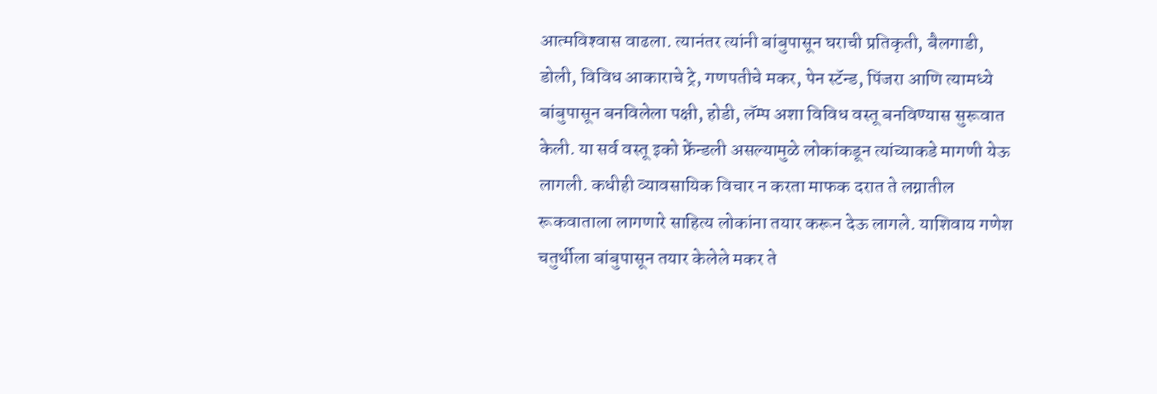आत्मविश्‍वास वाढला. त्यानंतर त्यांनी बांबुपासून घराची प्रतिकृती, बैलगाडी, डोली, विविध आकाराचे ट्रे, गणपतीचे मकर, पेन स्टॅन्ड, पिंजरा आणि त्यामध्ये बांबुपासून बनविलेला पक्षी, होडी, लॅम्प अशा विविध वस्तू बनविण्यास सुरूवात केली. या सर्व वस्तू इको फ्रेंन्डली असल्यामुळे लोकांकडून त्यांच्याकडे मागणी येऊ लागली. कधीही व्यावसायिक विचार न करता माफक दरात ते लग्नातील रूकवाताला लागणारे साहित्य लोकांना तयार करून देऊ लागले. याशिवाय गणेश चतुर्थीला बांबुपासून तयार केलेले मकर ते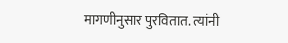मागणीनुसार पुरवितात. त्यांनी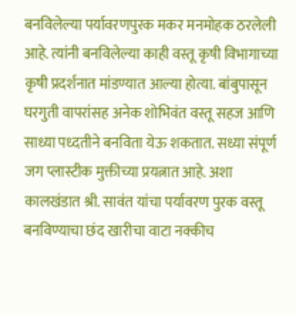बनविलेल्या पर्यावरणपुरक मकर मनमोहक ठरलेली आहे. त्यांनी बनविलेल्या काही वस्तू कृषी विभागाच्या कृषी प्रदर्शनात मांडण्यात आल्या होत्या. बांबुपासून घरगुती वापरांसह अनेक शोभिवंत वस्तू सहज आणि साध्या पध्दतीने बनविता येऊ शकतात. सध्या संपूर्ण जग प्लास्टीक मुक्तीच्या प्रयत्नात आहे. अशा कालखंडात श्री. सावंत यांचा पर्यावरण पुरक वस्तू बनविण्याचा छंद खारीचा वाटा नक्कीच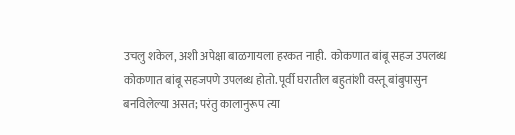उचलु शकेल, अशी अपेक्षा बाळगायला हरकत नाही.  कोकणात बांबू सहज उपलब्ध  कोकणात बांबू सहजपणे उपलब्ध होतो. पूर्वी घरातील बहुतांशी वस्तू बांबुपासुन बनविलेल्या असत; परंतु कालानुरूप त्या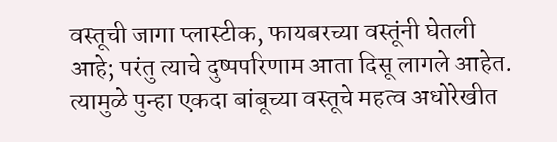वस्तूची जागा प्लास्टीक, फायबरच्या वस्तूंनी घेतली आहे; परंतु त्याचे दुष्पपरिणाम आता दिसू लागले आहेत. त्यामुळे पुन्हा एकदा बांबूच्या वस्तूचे महत्व अधोरेखीत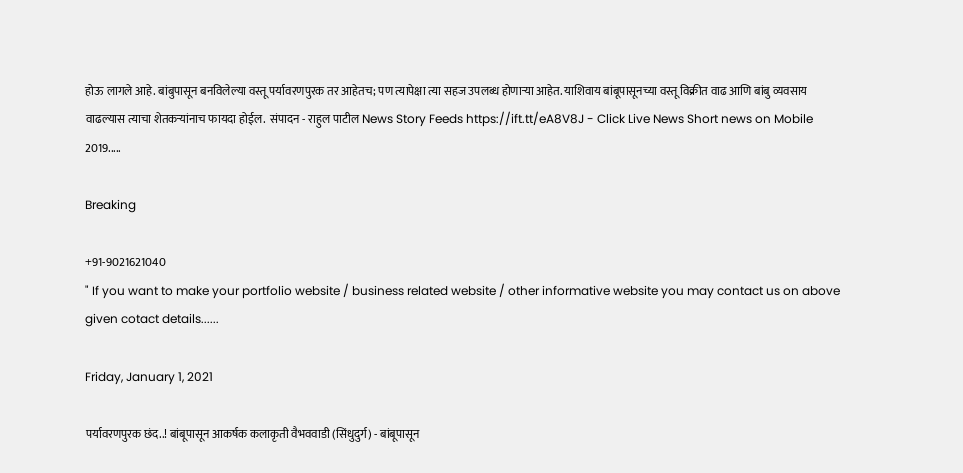होऊ लागले आहे. बांबुपासून बनविलेल्या वस्तू पर्यावरणपुरक तर आहेतच; पण त्यापेक्षा त्या सहज उपलब्ध होणाऱ्या आहेत. याशिवाय बांबूपासूनच्या वस्तू विक्रीत वाढ आणि बांबु व्यवसाय वाढल्यास त्याचा शेतकऱ्यांनाच फायदा होईल.  संपादन - राहुल पाटील News Story Feeds https://ift.tt/eA8V8J - Click Live News Short news on Mobile 2019.....

Breaking

+91-9021621040
" If you want to make your portfolio website / business related website / other informative website you may contact us on above given cotact details......

Friday, January 1, 2021

पर्यावरणपुरक छंद..! बांबूपासून आकर्षक कलाकृती वैभववाडी (सिंधुदुर्ग) - बांबूपासून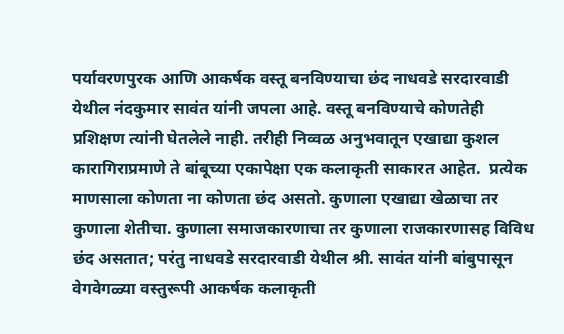पर्यावरणपुरक आणि आकर्षक वस्तू बनविण्याचा छंद नाधवडे सरदारवाडी येथील नंदकुमार सावंत यांनी जपला आहे. वस्तू बनविण्याचे कोणतेही प्रशिक्षण त्यांनी घेतलेले नाही. तरीही निव्वळ अनुभवातून एखाद्या कुशल कारागिराप्रमाणे ते बांबूच्या एकापेक्षा एक कलाकृती साकारत आहेत.  प्रत्येक माणसाला कोणता ना कोणता छंद असतो. कुणाला एखाद्या खेळाचा तर कुणाला शेतीचा. कुणाला समाजकारणाचा तर कुणाला राजकारणासह विविध छंद असतात; परंतु नाधवडे सरदारवाडी येथील श्री. सावंत यांनी बांबुपासून वेगवेगळ्या वस्तुरूपी आकर्षक कलाकृती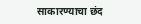साकारण्याचा छंद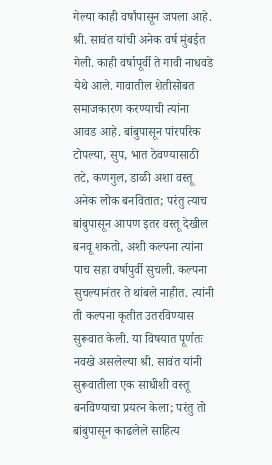गेल्या काही वर्षांपासून जपला आहे. श्री. सावंत यांची अनेक वर्ष मुंबईत गेली. काही वर्षापूर्वी ते गावी नाधवडे येथे आले. गावातील शेतीसोबत समाजकारण करण्याची त्यांना आवड आहे. बांबुपासून पांरपरिक टोपल्या, सुप, भात ठेवण्यासाठी तटे, कणगुल, डाळी अशा वस्तू अनेक लोक बनवितात; परंतु त्याच बांबुपासून आपण इतर वस्तू देखील बनवू शकतो, अशी कल्पना त्यांना पाच सहा वर्षापुर्वी सुचली. कल्पना सुचल्यानंतर ते थांबले नाहीत. त्यांनी ती कल्पना कृतीत उतरविण्यास सुरूवात केली. या विषयात पूर्णतः नवखे असलेल्या श्री. सावंत यांनी सुरूवातीला एक साधीशी वस्तू बनविण्याचा प्रयत्न केला; परंतु तो बांबुपासून काढलेले साहित्य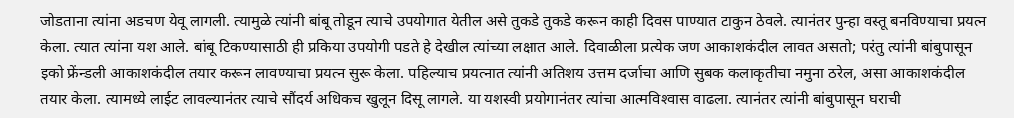जोडताना त्यांना अडचण येवू लागली. त्यामुळे त्यांनी बांबू तोडून त्याचे उपयोगात येतील असे तुकडे तुकडे करून काही दिवस पाण्यात टाकुन ठेवले. त्यानंतर पुन्हा वस्तू बनविण्याचा प्रयत्न केला. त्यात त्यांना यश आले. बांबू टिकण्यासाठी ही प्रकिया उपयोगी पडते हे देखील त्यांच्या लक्षात आले. दिवाळीला प्रत्येक जण आकाशकंदील लावत असतो; परंतु त्यांनी बांबुपासून इको फ्रेंन्डली आकाशकंदील तयार करून लावण्याचा प्रयत्न सुरू केला. पहिल्याच प्रयत्नात त्यांनी अतिशय उत्तम दर्जाचा आणि सुबक कलाकृतीचा नमुना ठरेल, असा आकाशकंदील तयार केला. त्यामध्ये लाईट लावल्यानंतर त्याचे सौंदर्य अधिकच खुलून दिसू लागले. या यशस्वी प्रयोगानंतर त्यांचा आत्मविश्‍वास वाढला. त्यानंतर त्यांनी बांबुपासून घराची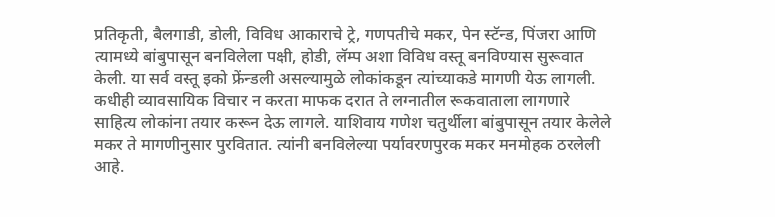प्रतिकृती, बैलगाडी, डोली, विविध आकाराचे ट्रे, गणपतीचे मकर, पेन स्टॅन्ड, पिंजरा आणि त्यामध्ये बांबुपासून बनविलेला पक्षी, होडी, लॅम्प अशा विविध वस्तू बनविण्यास सुरूवात केली. या सर्व वस्तू इको फ्रेंन्डली असल्यामुळे लोकांकडून त्यांच्याकडे मागणी येऊ लागली. कधीही व्यावसायिक विचार न करता माफक दरात ते लग्नातील रूकवाताला लागणारे साहित्य लोकांना तयार करून देऊ लागले. याशिवाय गणेश चतुर्थीला बांबुपासून तयार केलेले मकर ते मागणीनुसार पुरवितात. त्यांनी बनविलेल्या पर्यावरणपुरक मकर मनमोहक ठरलेली आहे.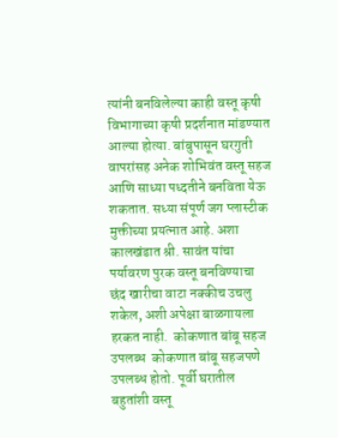त्यांनी बनविलेल्या काही वस्तू कृषी विभागाच्या कृषी प्रदर्शनात मांडण्यात आल्या होत्या. बांबुपासून घरगुती वापरांसह अनेक शोभिवंत वस्तू सहज आणि साध्या पध्दतीने बनविता येऊ शकतात. सध्या संपूर्ण जग प्लास्टीक मुक्तीच्या प्रयत्नात आहे. अशा कालखंडात श्री. सावंत यांचा पर्यावरण पुरक वस्तू बनविण्याचा छंद खारीचा वाटा नक्कीच उचलु शकेल, अशी अपेक्षा बाळगायला हरकत नाही.  कोकणात बांबू सहज उपलब्ध  कोकणात बांबू सहजपणे उपलब्ध होतो. पूर्वी घरातील बहुतांशी वस्तू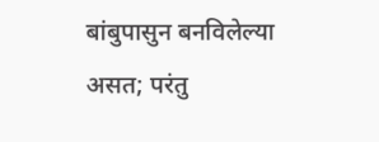बांबुपासुन बनविलेल्या असत; परंतु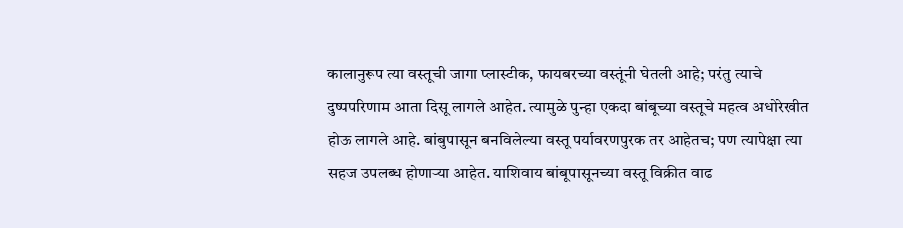कालानुरूप त्या वस्तूची जागा प्लास्टीक, फायबरच्या वस्तूंनी घेतली आहे; परंतु त्याचे दुष्पपरिणाम आता दिसू लागले आहेत. त्यामुळे पुन्हा एकदा बांबूच्या वस्तूचे महत्व अधोरेखीत होऊ लागले आहे. बांबुपासून बनविलेल्या वस्तू पर्यावरणपुरक तर आहेतच; पण त्यापेक्षा त्या सहज उपलब्ध होणाऱ्या आहेत. याशिवाय बांबूपासूनच्या वस्तू विक्रीत वाढ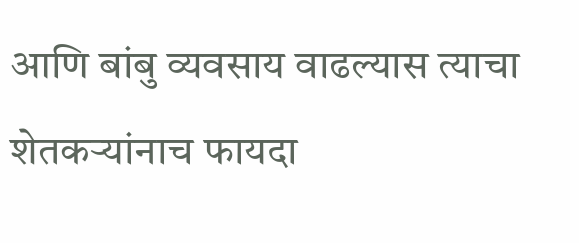आणि बांबु व्यवसाय वाढल्यास त्याचा शेतकऱ्यांनाच फायदा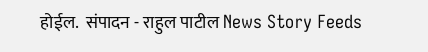होईल.  संपादन - राहुल पाटील News Story Feeds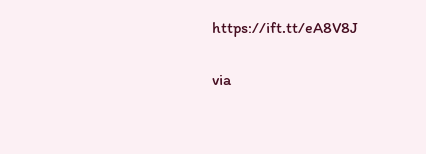https://ift.tt/eA8V8J


via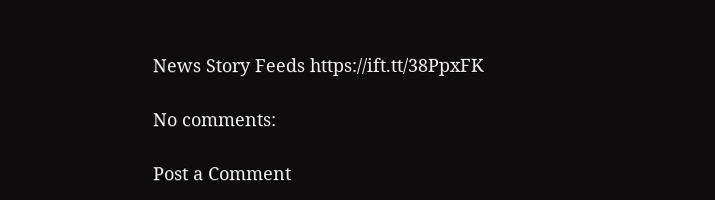News Story Feeds https://ift.tt/38PpxFK

No comments:

Post a Comment